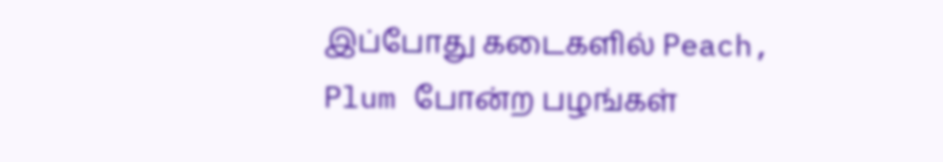இப்போது கடைகளில் Peach, Plum போன்ற பழங்கள்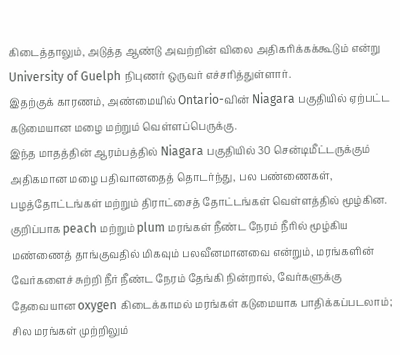கிடைத்தாலும், அடுத்த ஆண்டு அவற்றின் விலை அதிகரிக்கக்கூடும் என்று University of Guelph நிபுணர் ஒருவர் எச்சரித்துள்ளார்.
இதற்குக் காரணம், அண்மையில் Ontario-வின் Niagara பகுதியில் ஏற்பட்ட கடுமையான மழை மற்றும் வெள்ளப்பெருக்கு.
இந்த மாதத்தின் ஆரம்பத்தில் Niagara பகுதியில் 30 சென்டிமீட்டருக்கும் அதிகமான மழை பதிவானதைத் தொடர்ந்து, பல பண்ணைகள், பழத்தோட்டங்கள் மற்றும் திராட்சைத் தோட்டங்கள் வெள்ளத்தில் மூழ்கின.
குறிப்பாக peach மற்றும் plum மரங்கள் நீண்ட நேரம் நீரில் மூழ்கிய மண்ணைத் தாங்குவதில் மிகவும் பலவீனமானவை என்றும், மரங்களின் வேர்களைச் சுற்றி நீர் நீண்ட நேரம் தேங்கி நின்றால், வேர்களுக்கு தேவையான oxygen கிடைக்காமல் மரங்கள் கடுமையாக பாதிக்கப்படலாம்; சில மரங்கள் முற்றிலும்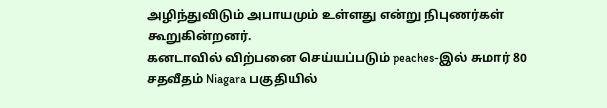அழிந்துவிடும் அபாயமும் உள்ளது என்று நிபுணர்கள் கூறுகின்றனர்.
கனடாவில் விற்பனை செய்யப்படும் peaches-இல் சுமார் 80 சதவீதம் Niagara பகுதியில்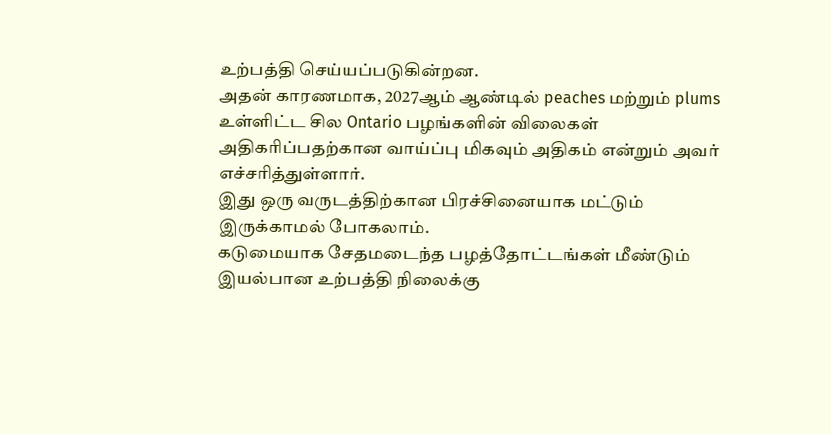உற்பத்தி செய்யப்படுகின்றன.
அதன் காரணமாக, 2027ஆம் ஆண்டில் peaches மற்றும் plums உள்ளிட்ட சில Ontario பழங்களின் விலைகள் அதிகரிப்பதற்கான வாய்ப்பு மிகவும் அதிகம் என்றும் அவர் எச்சரித்துள்ளார்.
இது ஒரு வருடத்திற்கான பிரச்சினையாக மட்டும் இருக்காமல் போகலாம்.
கடுமையாக சேதமடைந்த பழத்தோட்டங்கள் மீண்டும் இயல்பான உற்பத்தி நிலைக்கு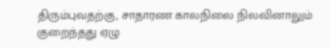திரும்புவதற்கு, சாதாரண காலநிலை நிலவினாலும் குறைந்தது ஏழு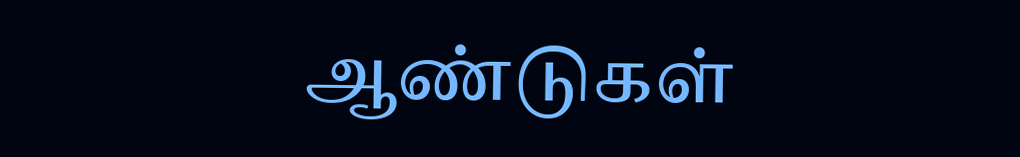ஆண்டுகள்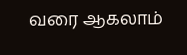வரை ஆகலாம்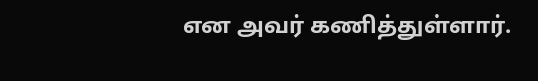என அவர் கணித்துள்ளார்.